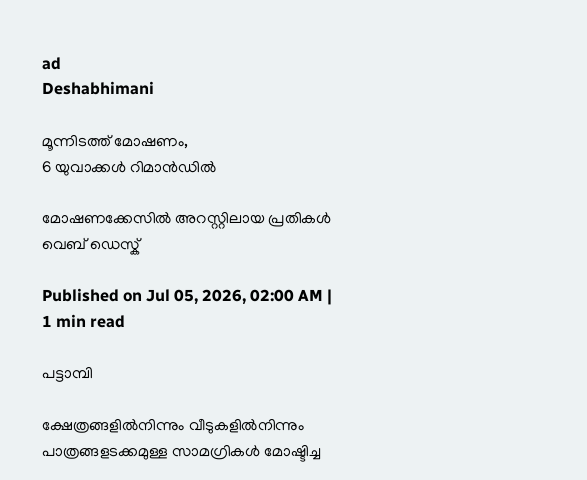ad
Deshabhimani

മൂന്നിടത്ത് മോഷണം,
6 യുവാക്കൾ റിമാൻഡിൽ

മോഷണക്കേസിൽ അറസ്റ്റിലായ പ്രതികൾ
വെബ് ഡെസ്ക്

Published on Jul 05, 2026, 02:00 AM | 1 min read

പട്ടാമ്പി

ക്ഷേത്രങ്ങളിൽനിന്നും വീടുകളിൽനിന്നും പാത്രങ്ങളടക്കമുള്ള സാമഗ്രികൾ മോഷ്ടിച്ച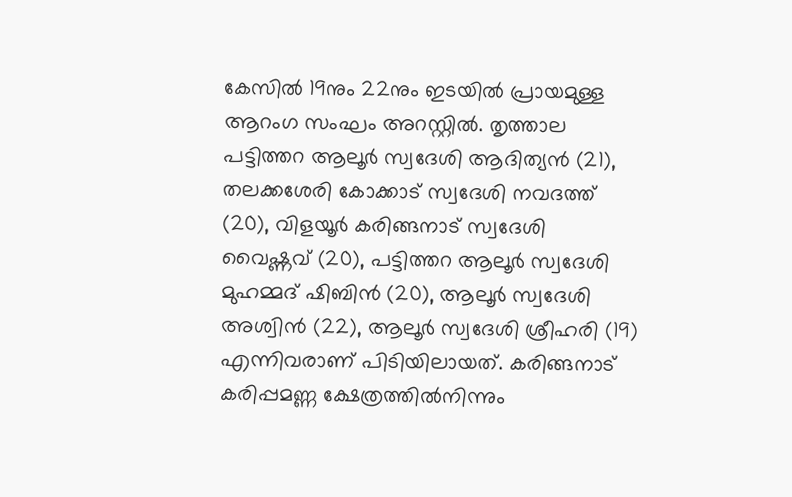കേസിൽ 19നും 22നും ഇടയിൽ പ്രായമുള്ള ആറംഗ സംഘം അറസ്റ്റിൽ. തൃത്താല പട്ടിത്തറ ആലൂർ സ്വദേശി ആദിത്യൻ (21), തലക്കശേരി കോക്കാട് സ്വദേശി നവദത്ത് (20), വിളയൂർ കരിങ്ങനാട് സ്വദേശി വൈഷ്ണവ് (20), പട്ടിത്തറ ആലൂർ സ്വദേശി മുഹമ്മദ് ഷിബിൻ (20), ആലൂർ സ്വദേശി അശ്വിൻ (22), ആലൂർ സ്വദേശി ശ്രീഹരി (19) എന്നിവരാണ് പിടിയിലായത്. കരിങ്ങനാട് കരിപ്പമണ്ണ ക്ഷേത്രത്തിൽനിന്നും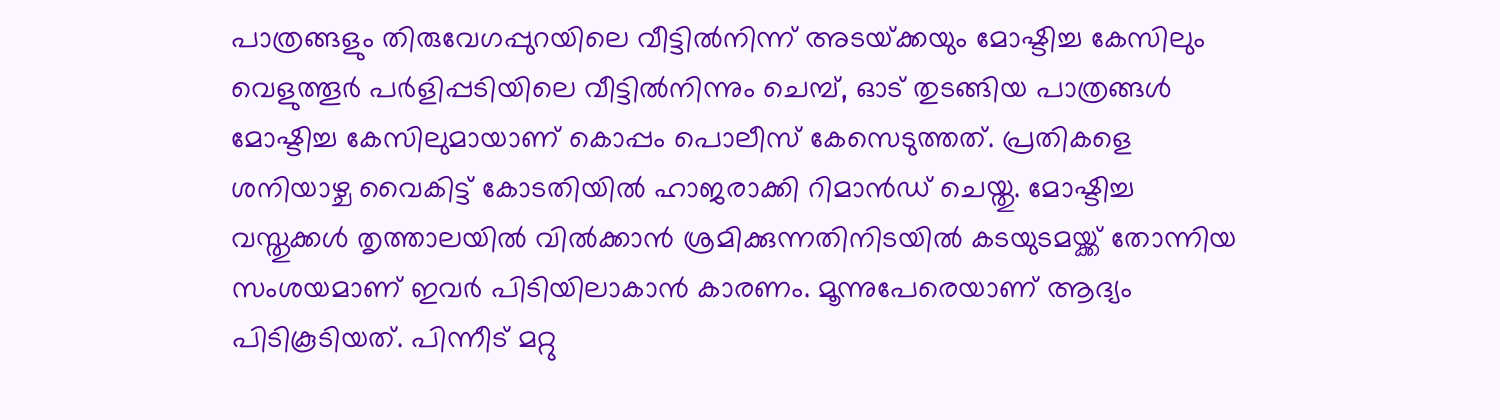പാത്രങ്ങളും തിരുവേഗപ്പുറയിലെ വീട്ടിൽനിന്ന് അടയ്‌ക്കയും മോഷ്ടിച്ച കേസിലും വെളുത്തൂർ പർളിപ്പടിയിലെ വീട്ടിൽനിന്നും ചെമ്പ്, ഓട് തുടങ്ങിയ പാത്രങ്ങൾ മോഷ്ടിച്ച കേസിലുമായാണ് കൊപ്പം പൊലീസ് കേസെടുത്തത്. പ്രതികളെ ശനിയാഴ്ച വൈകിട്ട് കോടതിയിൽ ഹാജരാക്കി റിമാൻഡ് ചെയ്തു. മോഷ്ടിച്ച വസ്തുക്കൾ തൃത്താലയിൽ വിൽക്കാൻ ശ്രമിക്കുന്നതിനിടയിൽ കടയുടമയ്ക്ക് തോന്നിയ സംശയമാണ് ഇവർ പിടിയിലാകാൻ കാരണം. മൂന്നുപേരെയാണ് ആദ്യം പിടികൂടിയത്. പിന്നീട് മറ്റു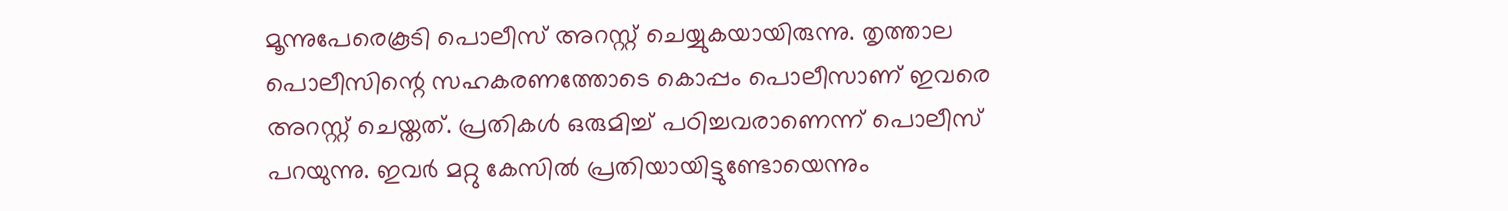മൂന്നുപേരെകൂടി പൊലീസ് അറസ്റ്റ് ചെയ്യുകയായിരുന്നു. തൃത്താല പൊലീസിന്റെ സഹകരണത്തോടെ കൊപ്പം പൊലീസാണ് ഇവരെ അറസ്റ്റ് ചെയ്തത്. പ്രതികൾ ഒരുമിച്ച് പഠിച്ചവരാണെന്ന് പൊലീസ് പറയുന്നു. ഇവർ മറ്റു കേസിൽ പ്രതിയായിട്ടുണ്ടോയെന്നും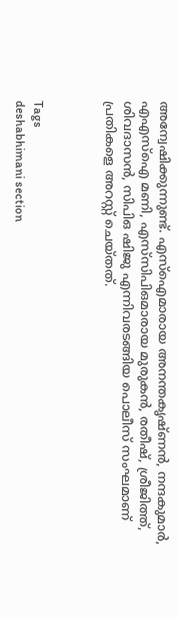അന്വേഷിക്കുന്നുണ്ട്. എസ്ഐമാരായ അനന്തകൃഷ്ണൻ, നന്ദകുമാർ, എഎസ്‍ഐ മണി, എസ്‍സിപിഒമാരായ മുരുകൻ, രതീഷ്, ശ്രീജിത്ത്, ശിവദാസൻ, സിപിഒ ഷിജു എന്നിവരടങ്ങിയ പൊലീസ് സംഘമാണ് പ്രതികളെ അറസ്റ്റ്‌ ചെയ്തത്.



Tags
deshabhimani section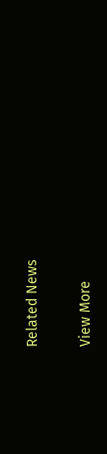Related News

View More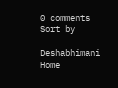0 comments
Sort by

Deshabhimani
Home